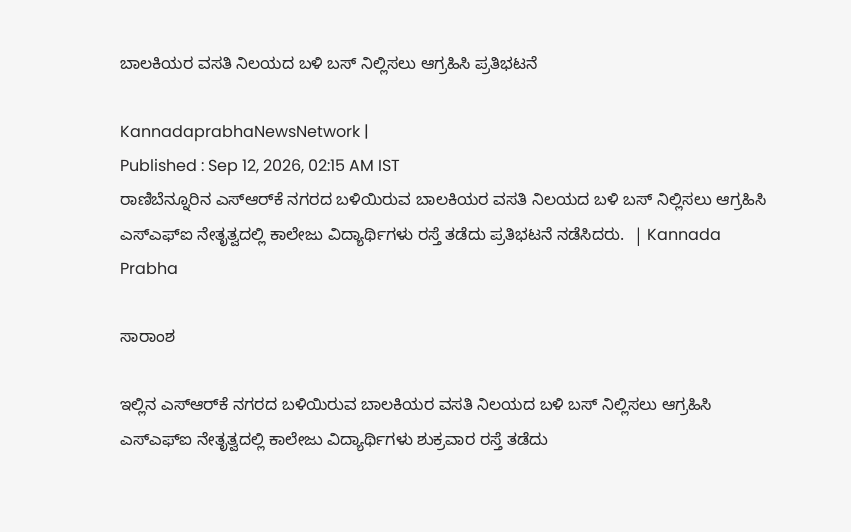ಬಾಲಕಿಯರ ವಸತಿ ನಿಲಯದ ಬಳಿ ಬಸ್ ನಿಲ್ಲಿಸಲು ಆಗ್ರಹಿಸಿ ಪ್ರತಿಭಟನೆ

KannadaprabhaNewsNetwork |
Published : Sep 12, 2026, 02:15 AM IST
ರಾಣಿಬೆನ್ನೂರಿನ ಎಸ್‌ಆರ್‌ಕೆ ನಗರದ ಬಳಿಯಿರುವ ಬಾಲಕಿಯರ ವಸತಿ ನಿಲಯದ ಬಳಿ ಬಸ್ ನಿಲ್ಲಿಸಲು ಆಗ್ರಹಿಸಿ ಎಸ್‌ಎಫ್‌ಐ ನೇತೃತ್ವದಲ್ಲಿ ಕಾಲೇಜು ವಿದ್ಯಾರ್ಥಿಗಳು ರಸ್ತೆ ತಡೆದು ಪ್ರತಿಭಟನೆ ನಡೆಸಿದರು.  | Kannada Prabha

ಸಾರಾಂಶ

ಇಲ್ಲಿನ ಎಸ್‌ಆರ್‌ಕೆ ನಗರದ ಬಳಿಯಿರುವ ಬಾಲಕಿಯರ ವಸತಿ ನಿಲಯದ ಬಳಿ ಬಸ್ ನಿಲ್ಲಿಸಲು ಆಗ್ರಹಿಸಿ ಎಸ್‌ಎಫ್‌ಐ ನೇತೃತ್ವದಲ್ಲಿ ಕಾಲೇಜು ವಿದ್ಯಾರ್ಥಿಗಳು ಶುಕ್ರವಾರ ರಸ್ತೆ ತಡೆದು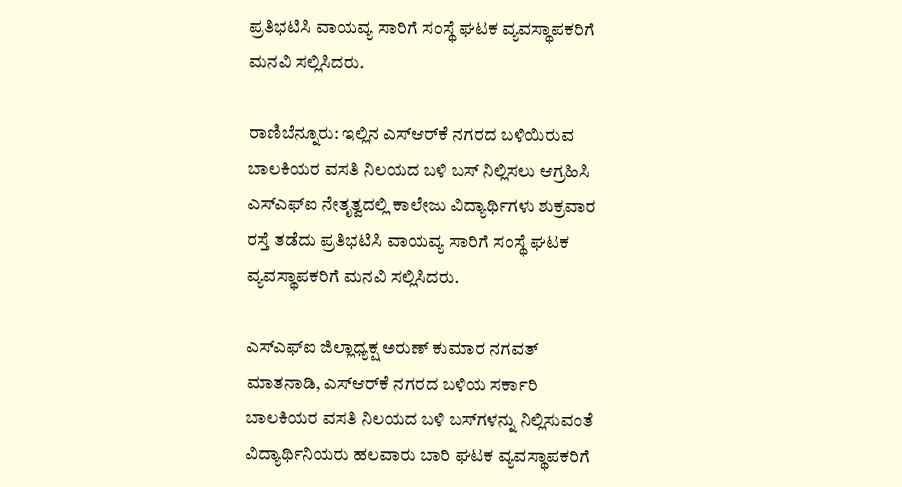ಪ್ರತಿಭಟಿಸಿ ವಾಯವ್ಯ ಸಾರಿಗೆ ಸಂಸ್ಥೆ ಘಟಕ ವ್ಯವಸ್ಥಾಪಕರಿಗೆ ಮನವಿ ಸಲ್ಲಿಸಿದರು.

ರಾಣಿಬೆನ್ನೂರು: ಇಲ್ಲಿನ ಎಸ್‌ಆರ್‌ಕೆ ನಗರದ ಬಳಿಯಿರುವ ಬಾಲಕಿಯರ ವಸತಿ ನಿಲಯದ ಬಳಿ ಬಸ್ ನಿಲ್ಲಿಸಲು ಆಗ್ರಹಿಸಿ ಎಸ್‌ಎಫ್‌ಐ ನೇತೃತ್ವದಲ್ಲಿ ಕಾಲೇಜು ವಿದ್ಯಾರ್ಥಿಗಳು ಶುಕ್ರವಾರ ರಸ್ತೆ ತಡೆದು ಪ್ರತಿಭಟಿಸಿ ವಾಯವ್ಯ ಸಾರಿಗೆ ಸಂಸ್ಥೆ ಘಟಕ ವ್ಯವಸ್ಥಾಪಕರಿಗೆ ಮನವಿ ಸಲ್ಲಿಸಿದರು.

ಎಸ್‌ಎಫ್‌ಐ ಜಿಲ್ಲಾಧ್ಯಕ್ಷ ಅರುಣ್ ಕುಮಾರ ನಗವತ್ ಮಾತನಾಡಿ, ಎಸ್‌ಆರ್‌ಕೆ ನಗರದ ಬಳಿಯ ಸರ್ಕಾರಿ ಬಾಲಕಿಯರ ವಸತಿ ನಿಲಯದ ಬಳಿ ಬಸ್‌ಗಳನ್ನು ನಿಲ್ಲಿಸುವಂತೆ ವಿದ್ಯಾರ್ಥಿನಿಯರು ಹಲವಾರು ಬಾರಿ ಘಟಕ ವ್ಯವಸ್ಥಾಪಕರಿಗೆ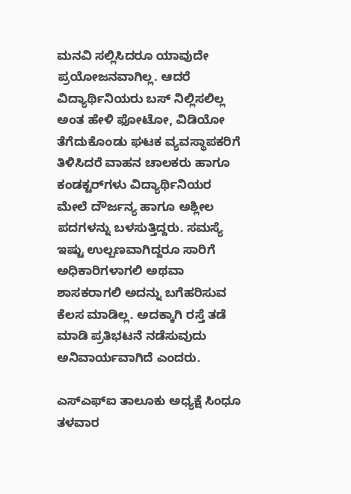ಮನವಿ ಸಲ್ಲಿಸಿದರೂ ಯಾವುದೇ ಪ್ರಯೋಜನವಾಗಿಲ್ಲ. ಆದರೆ ವಿದ್ಯಾರ್ಥಿನಿಯರು ಬಸ್ ನಿಲ್ಲಿಸಲಿಲ್ಲ ಅಂತ ಹೇಳಿ ಫೋಟೋ, ವಿಡಿಯೋ ತೆಗೆದುಕೊಂಡು ಘಟಕ ವ್ಯವಸ್ಥಾಪಕರಿಗೆ ತಿಳಿಸಿದರೆ ವಾಹನ ಚಾಲಕರು ಹಾಗೂ ಕಂಡಕ್ಟರ್‌ಗಳು ವಿದ್ಯಾರ್ಥಿನಿಯರ ಮೇಲೆ ದೌರ್ಜನ್ಯ ಹಾಗೂ ಅಶ್ಲೀಲ ಪದಗಳನ್ನು ಬಳಸುತ್ತಿದ್ದರು. ಸಮಸ್ಯೆ ಇಷ್ಟು ಉಲ್ಬಣವಾಗಿದ್ದರೂ ಸಾರಿಗೆ ಅಧಿಕಾರಿಗಳಾಗಲಿ ಅಥವಾ ಶಾಸಕರಾಗಲಿ ಅದನ್ನು ಬಗೆಹರಿಸುವ ಕೆಲಸ ಮಾಡಿಲ್ಲ. ಅದಕ್ಕಾಗಿ ರಸ್ತೆ ತಡೆ ಮಾಡಿ ಪ್ರತಿಭಟನೆ ನಡೆಸುವುದು ಅನಿವಾರ್ಯವಾಗಿದೆ ಎಂದರು.

ಎಸ್‌ಎಫ್‌ಐ ತಾಲೂಕು ಅಧ್ಯಕ್ಷೆ ಸಿಂಧೂ ತಳವಾರ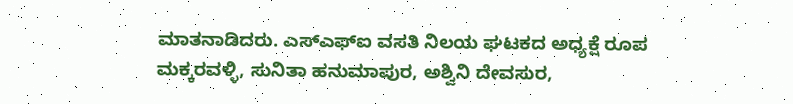ಮಾತನಾಡಿದರು. ಎಸ್‌ಎಫ್‌ಐ ವಸತಿ ನಿಲಯ ಘಟಕದ ಅಧ್ಯಕ್ಷೆ ರೂಪ ಮಕ್ಕರವಳ್ಳಿ, ಸುನಿತಾ ಹನುಮಾಪುರ, ಅಶ್ವಿನಿ ದೇವಸುರ,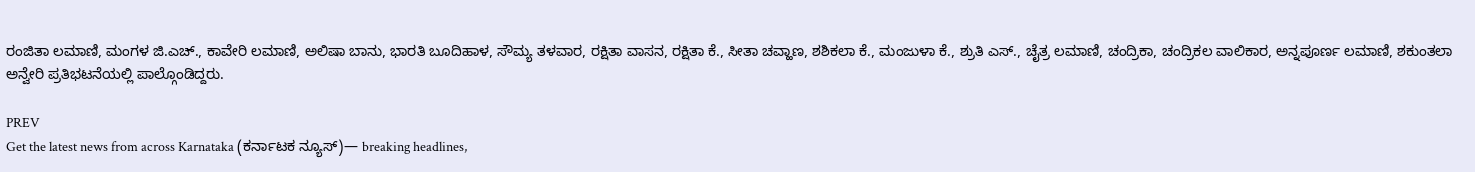ರಂಜಿತಾ ಲಮಾಣಿ, ಮಂಗಳ ಜಿ.ಎಚ್., ಕಾವೇರಿ ಲಮಾಣಿ, ಅಲಿಷಾ ಬಾನು, ಭಾರತಿ ಬೂದಿಹಾಳ, ಸೌಮ್ಯ ತಳವಾರ, ರಕ್ಷಿತಾ ವಾಸನ, ರಕ್ಷಿತಾ ಕೆ., ಸೀತಾ ಚವ್ಹಾಣ, ಶಶಿಕಲಾ ಕೆ., ಮಂಜುಳಾ ಕೆ., ಶ್ರುತಿ ಎಸ್., ಚೈತ್ರ ಲಮಾಣಿ, ಚಂದ್ರಿಕಾ, ಚಂದ್ರಿಕಲ ವಾಲಿಕಾರ, ಅನ್ನಪೂರ್ಣ ಲಮಾಣಿ, ಶಕುಂತಲಾ ಅನ್ವೇರಿ ಪ್ರತಿಭಟನೆಯಲ್ಲಿ ಪಾಲ್ಗೊಂಡಿದ್ದರು.

PREV
Get the latest news from across Karnataka (ಕರ್ನಾಟಕ ನ್ಯೂಸ್)— breaking headlines,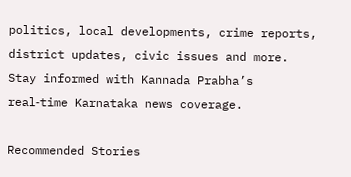politics, local developments, crime reports, district updates, civic issues and more. Stay informed with Kannada Prabha’s real‑time Karnataka news coverage.

Recommended Stories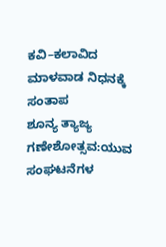ಕವಿ–ಕಲಾವಿದ ಮಾಳವಾಡ ನಿಧನಕ್ಕೆ ಸಂತಾಪ
ಶೂನ್ಯ ತ್ಯಾಜ್ಯ ಗಣೇಶೋತ್ಸವ:ಯುವ ಸಂಘಟನೆಗಳ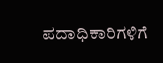ಪದಾಧಿಕಾರಿಗಳಿಗೆ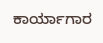ಕಾರ್ಯಾಗಾರ